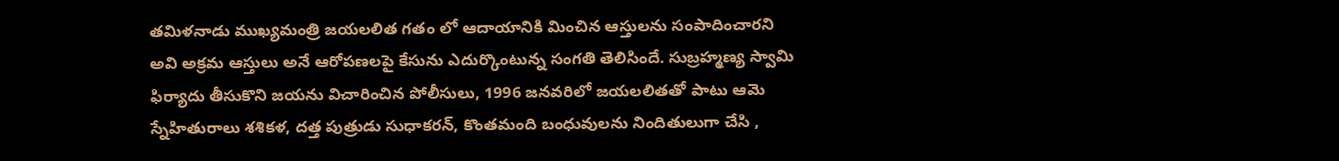తమిళనాడు ముఖ్యమంత్రి జయలలిత గతం లో ఆదాయానికి మించిన ఆస్తులను సంపాదించారని అవి అక్రమ ఆస్తులు అనే ఆరోపణలపై కేసును ఎదుర్కొంటున్న సంగతి తెలిసిందే. సుబ్రహ్మణ్య స్వామి ఫిర్యాదు తీసుకొని జయను విచారించిన పోలీసులు, 1996 జనవరిలో జయలలితతో పాటు ఆమె స్నేహితురాలు శశికళ, దత్త పుత్రుడు సుధాకరన్, కొంతమంది బంధువులను నిందితులుగా చేసి ,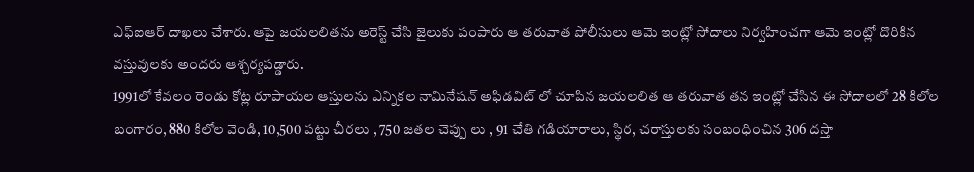ఎఫ్ఐఆర్ దాఖలు చేశారు. ఆపై జయలలితను అరెస్ట్ చేసి జైలుకు పంపారు ఆ తరువాత పోలీసులు ఆమె ఇంట్లో సోదాలు నిర్వహించగా ఆమె ఇంట్లో దొరికిన వస్తువులకు అందరు ఆశ్చర్యపడ్డారు.
1991లో కేవలం రెండు కోట్ల రూపాయల ఆస్తులను ఎన్నికల నామినేషన్ అఫిడవిట్ లో చూపిన జయలలిత ఆ తరువాత తన ఇంట్లో చేసిన ఈ సోదాలలో 28 కిలోల బంగారం, 880 కిలోల వెండి, 10,500 పట్టు చీరలు , 750 జతల చెప్పు లు , 91 చేతి గడియారాలు, స్థిర, చరాస్తులకు సంబంధించిన 306 దస్తా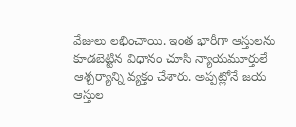వేజులు లభించాయి. ఇంత భారీగా ఆస్తులను కూడబెట్టిన విధానం చూసి న్యాయమూర్తులే ఆశ్చర్యాన్ని వ్యక్తం చేశారు. అప్పట్లోనే జయ ఆస్తుల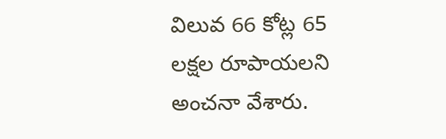విలువ 66 కోట్ల 65 లక్షల రూపాయలని అంచనా వేశారు.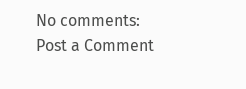No comments:
Post a Comment